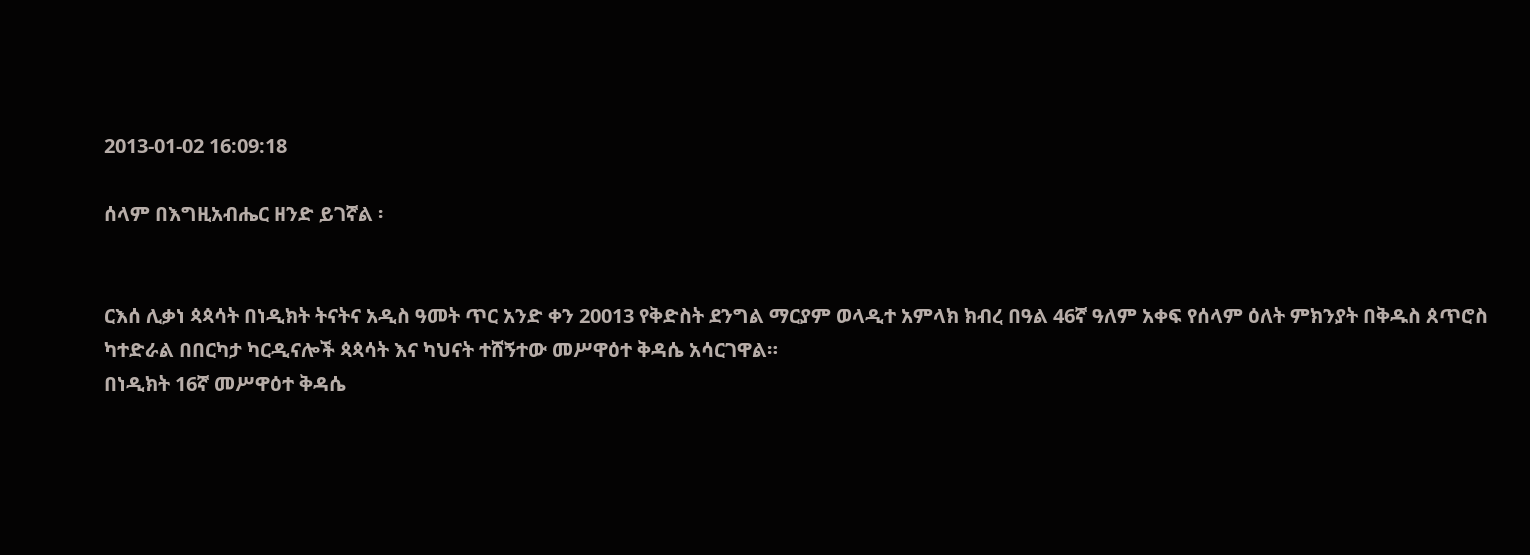2013-01-02 16:09:18

ሰላም በእግዚአብሔር ዘንድ ይገኛል ፡


ርእሰ ሊቃነ ጳጳሳት በነዲክት ትናትና አዲስ ዓመት ጥር አንድ ቀን 20013 የቅድስት ደንግል ማርያም ወላዲተ አምላክ ክብረ በዓል 46ኛ ዓለም አቀፍ የሰላም ዕለት ምክንያት በቅዱስ ጰጥሮስ ካተድራል በበርካታ ካርዲናሎች ጳጳሳት እና ካህናት ተሸኝተው መሥዋዕተ ቅዳሴ አሳርገዋል።
በነዲክት 16ኛ መሥዋዕተ ቅዳሴ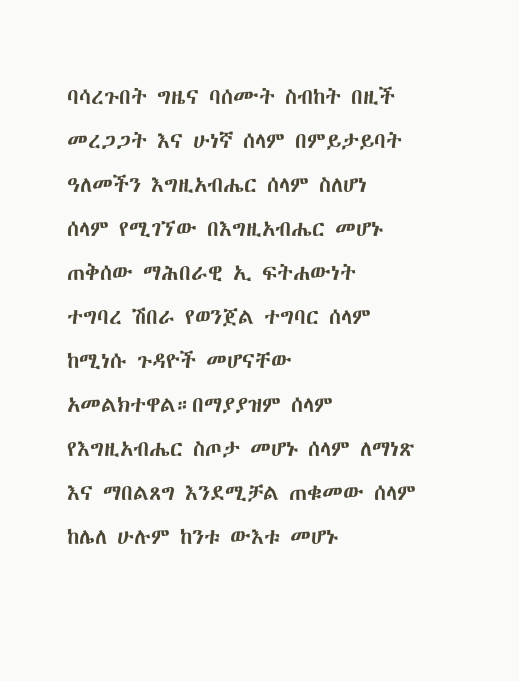ባሳረጉበት ግዜና ባሰሙት ስብከት በዚች መረጋጋት እና ሁነኛ ሰላም በምይታይባት ዓለመችን እግዚአብሔር ሰላም ስለሆነ
ሰላም የሚገኘው በእግዚአብሔር መሆኑ ጠቅሰው ማሕበራዊ ኢ ፍትሐውነት ተግባረ ሽበራ የወንጀል ተግባር ሰላም ከሚነሱ ጉዳዮች መሆናቸው አመልክተዋል።በማያያዝም ሰላም የእግዚአብሔር ስጦታ መሆኑ ሰላም ለማነጽ እና ማበልጸግ እንደሚቻል ጠቁመው ሰላም ከሌለ ሁሉም ከንቱ ውእቱ መሆኑ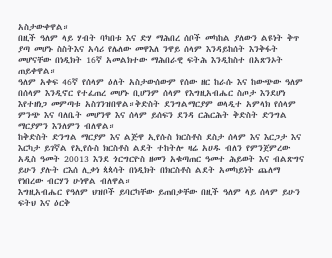አስታውቀዋል።
በዚች ዓለም ላይ ሃብት ባካበቱ እና ድሃ ማሕበረ ሰቦች መካከል ያለውን ልዩነት ቅጥ ያጣ መሆኑ ስስትእና አሳሪ የሌለው መዋእለ ንዋይ ሰላም እንዳይከሰት እንቅፋት መሆናቸው በነዲክት 16ኛ አመልክተው ማሕበራዊ ፍትሕ እንዲከስተ በአጽንኦት ጠይቀዋል።
ዓለም አቀፍ 46ኛ የሰላም ዕለት አስታውሰውም የሰው ዘር ከራሱ እና ከውጭው ዓለም በሰላም እንዲኖር የተፈጠረ መሆኑ ቢሆንም ሰላም የእግዚአብሔር ስጦታ እንደሆነ እየተዘነጋ መምጣቱ አስገንዝበዋል።ቅድስት ደንግልማርያም ወላዲተ አምላክ የሰላም ምንጭ እና ባለቤት መሆንዋ እና ሰላም ይሰፍን ደንዳ ርሕርሕት ቅድስት ድንግል ማርያምን እንለምን ብለዋል።
ከቅድስት ድንግል ማርያም እና ልጅዋ ኢየሱስ ክርስቶስ ደስታ ሰላም እና እርጋታ እና እርካታ ይገኛል የኢየሱስ ክርስቶስ ልደት ተከትሎ ዛሬ አሀዱ ብለን የምንጀምረው አዲስ ዓመት 20013 እንደ ጎርግርዮስ ዘመን አቁጣጠር ዓመተ ሕይወት እና ብልጽግና ይሁን ያሉት ርእሰ ሊቃነ ጳጳሳት በነዲክት በክርስቶስ ልደት አመካይነት ጨለማ የነበረው ብርሃን ሁነዋል ብለዋል።
እግዚአብሔር የዓለም ህዝቦች ይባርካቸው ይጠበቃቸው በዚች ዓለም ላይ ሰላም ይሁን ፍትህ እና ዕርቅ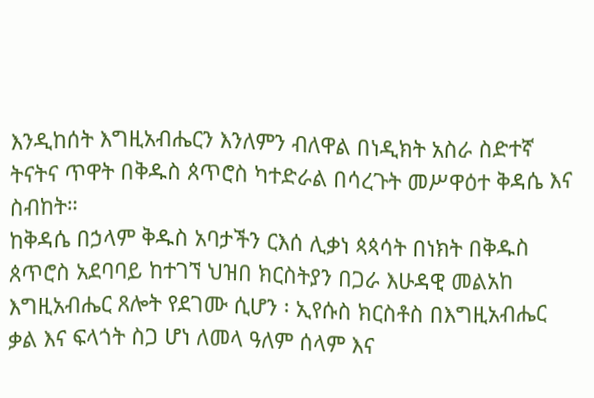እንዲከሰት እግዚአብሔርን እንለምን ብለዋል በነዲክት አስራ ስድተኛ ትናትና ጥዋት በቅዱስ ጰጥሮስ ካተድራል በሳረጉት መሥዋዕተ ቅዳሴ እና ስብከት።
ከቅዳሴ በኃላም ቅዱስ አባታችን ርእሰ ሊቃነ ጳጳሳት በነክት በቅዱስ ጰጥሮስ አደባባይ ከተገኘ ህዝበ ክርስትያን በጋራ እሁዳዊ መልአከ እግዚአብሔር ጸሎት የደገሙ ሲሆን ፡ ኢየሱስ ክርስቶስ በእግዚአብሔር ቃል እና ፍላጎት ስጋ ሆነ ለመላ ዓለም ሰላም እና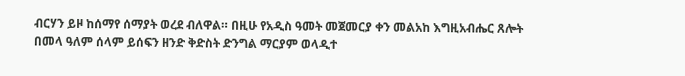ብርሃን ይዞ ከሰማየ ሰማያት ወረደ ብለዋል። በዚሁ የአዲስ ዓመት መጀመርያ ቀን መልአከ እግዚአብሔር ጸሎት በመላ ዓለም ሰላም ይሰፍን ዘንድ ቅድስት ድንግል ማርያም ወላዲተ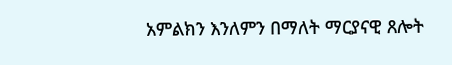አምልክን እንለምን በማለት ማርያናዊ ጸሎት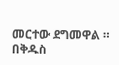መርተው ደግመዋል ። በቅዱስ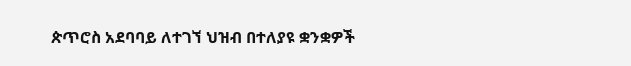ጵጥሮስ አደባባይ ለተገኘ ህዝብ በተለያዩ ቋንቋዎች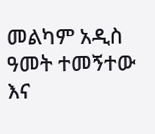መልካም አዲስ ዓመት ተመኝተው እና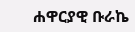ሐዋርያዊ ቡራኬ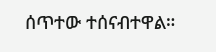ሰጥተው ተሰናብተዋል።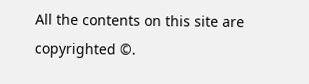All the contents on this site are copyrighted ©.